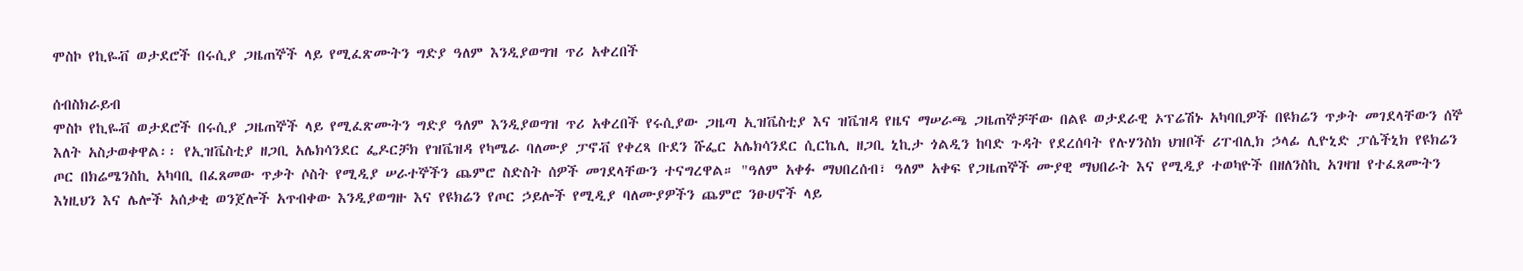ሞስኮ የኪዬቭ ወታደሮች በሩሲያ ጋዜጠኞች ላይ የሚፈጽሙትን ግድያ ዓለም እንዲያወግዝ ጥሪ አቀረበች

ሰብስክራይብ
ሞስኮ የኪዬቭ ወታደሮች በሩሲያ ጋዜጠኞች ላይ የሚፈጽሙትን ግድያ ዓለም እንዲያወግዝ ጥሪ አቀረበች የሩሲያው ጋዜጣ ኢዝቬስቲያ እና ዝቬዝዳ የዜና ማሠራጫ ጋዜጠኞቻቸው በልዩ ወታደራዊ ኦፕሬሽኑ አካባቢዎች በዩክሬን ጥቃት መገደላቸውን ሰኞ እለት አስታወቀዋል፡፡ የኢዝቬስቲያ ዘጋቢ አሌክሳንደር ፌዶርቻክ የዝቬዝዳ የካሜራ ባለሙያ ፓኖቭ የቀረጻ ቡደን ሹፌር አሌክሳንደር ሲርኬሊ ዘጋቢ ኒኪታ ጎልዲን ከባድ ጉዳት የደረሰባት የሉሃንስክ ህዝቦች ሪፐብሊክ ኃላፊ ሊዮኒድ ፓሴችኒክ የዩክሬን ጦር በክሬሜንስኪ አካባቢ በፈጸመው ጥቃት ሶስት የሚዲያ ሠራተኞችን ጨምሮ ስድስት ሰዎች መገደላቸውን ተናግረዋል። "ዓለም አቀፉ ማህበረሰብ፣ ዓለም አቀፍ የጋዜጠኞች ሙያዊ ማህበራት እና የሚዲያ ተወካዮች በዘለንስኪ አገዛዝ የተፈጸሙትን እነዚህን እና ሌሎች አሰቃቂ ወንጀሎች አጥብቀው እንዲያወግዙ እና የዩክሬን የጦር ኃይሎች የሚዲያ ባለሙያዎችን ጨምሮ ንፁሀኖች ላይ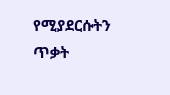የሚያደርሱትን ጥቃት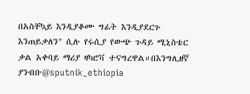በአስቸኳይ እንዲያቆሙ ግፊት እንዲያደርጉ እንጠይቃለን" ሲሉ የሩሲያ የውጭ ጉዳይ ሚኒስቴር ቃል አቀባይ ማሪያ ዛካሮቫ ተናግረዋል።በእንግሊዘኛ ያንብቡ@sputnik_ethiopia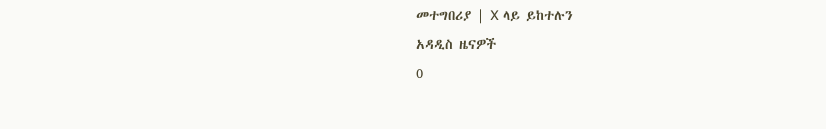መተግበሪያ | X ላይ ይከተሉን
አዳዲስ ዜናዎች
0